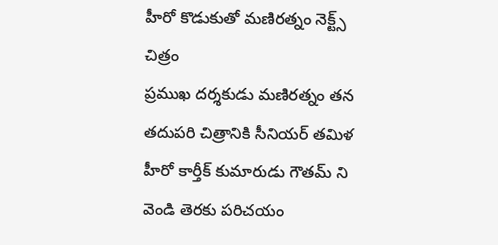హీరో కొడుకుతో మణిరత్నం నెక్ట్స్ చిత్రం
ప్రముఖ దర్శకుడు మణిరత్నం తన తదుపరి చిత్రానికి సీనియర్ తమిళ హీరో కార్తీక్ కుమారుడు గౌతమ్ ని వెండి తెరకు పరిచయం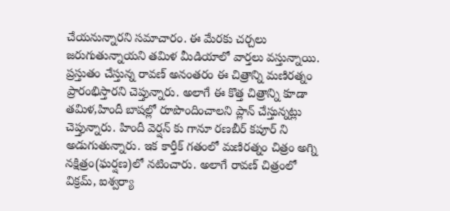చేయనున్నారని సమాచారం. ఈ మేరకు చర్చలు జరుగుతున్నాయని తమిళ మీడియాలో వార్తలు వస్తున్నాయి. ప్రస్తుతం చేస్తున్న రావణ్ అనంతరం ఈ చిత్రాన్ని మణిరత్నం ప్రారంభిస్తారని చెప్తున్నారు. అలాగే ఈ కొత్త చిత్రాన్ని కూడా తమిళ,హిందీ బాషల్లో రూపొందించాలని ప్లాన్ చేస్తున్నట్లు చెప్తున్నారు. హిందీ వెర్షన్ కు గానూ రణబీర్ కపూర్ ని అడుగుతున్నారు. ఇక కార్తీక్ గతంలో మణిరత్నం చిత్రం అగ్ని నక్షిత్రం(ఘర్షణ)లో నటించారు. అలాగే రావణ్ చిత్రంలో విక్రమ్, ఐశ్వర్యా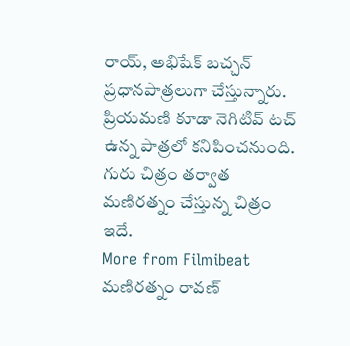రాయ్, అభిషేక్ బచ్చన్ ప్రధానపాత్రలుగా చేస్తున్నారు. ప్రియమణి కూడా నెగిటివ్ టచ్ ఉన్న పాత్రలో కనిపించనుంది. గురు చిత్రం తర్వాత మణిరత్నం చేస్తున్న చిత్రం ఇదే.
More from Filmibeat
మణిరత్నం రావణ్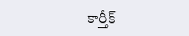కార్తీక్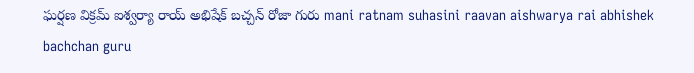ఘర్షణ విక్రమ్ ఐశ్వర్యా రాయ్ అభిషేక్ బచ్చన్ రోజా గురు mani ratnam suhasini raavan aishwarya rai abhishek bachchan guru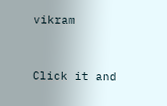vikram


Click it and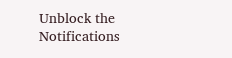Unblock the Notifications